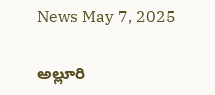News May 7, 2025

అల్లూరి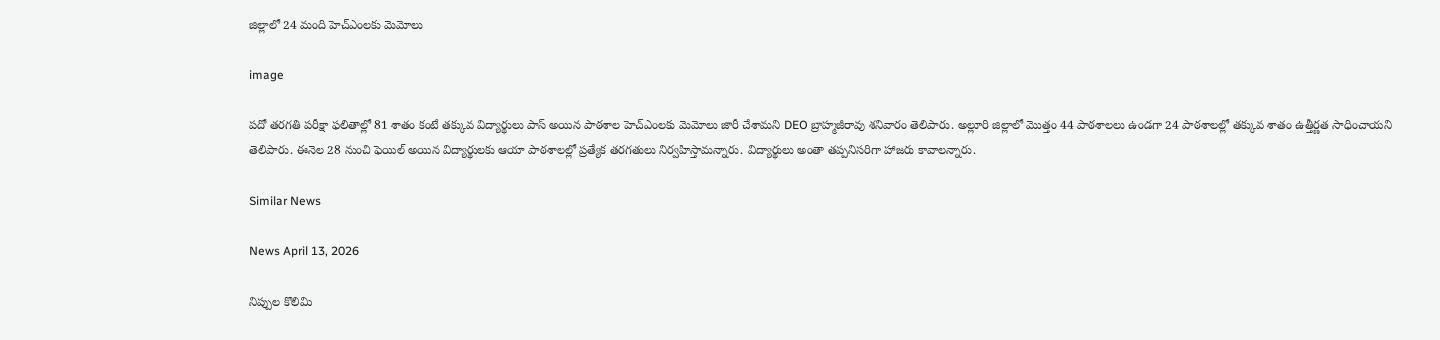జిల్లాలో 24 మంది హెచ్‌ఎంలకు మెమోలు

image

పదో తరగతి పరీక్షా ఫలితాల్లో 81 శాతం కంటే తక్కువ విద్యార్థులు పాస్ అయిన పాఠశాల హెచ్‌ఎం‌లకు మెమోలు జారీ చేశామని DEO బ్రాహ్మజీరావు శనివారం తెలిపారు. అల్లూరి జిల్లాలో మొత్తం 44 పాఠశాలలు ఉండగా 24 పాఠశాలల్లో తక్కువ శాతం ఉత్తీర్ణత సాధించాయని తెలిపారు. ఈనెల 28 నుంచి ఫెయిల్ అయిన విద్యార్థులకు ఆయా పాఠశాలల్లో ప్రత్యేక తరగతులు నిర్వహిస్తామన్నారు. విద్యార్థులు అంతా తప్పనిసరిగా హాజరు కావాలన్నారు.

Similar News

News April 13, 2026

నిప్పుల కొలిమి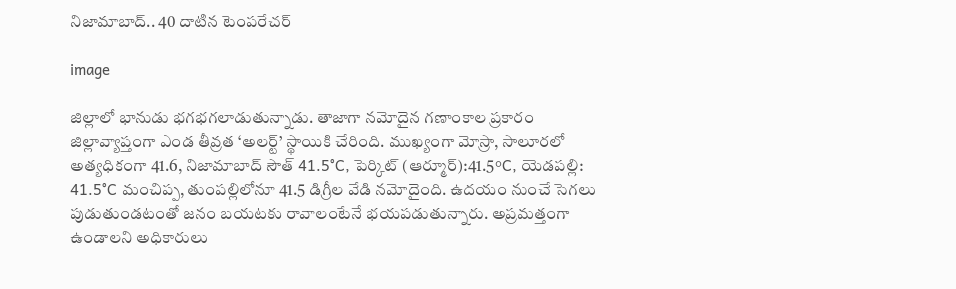నిజామాబాద్.. 40 దాటిన టెంపరేచర్

image

జిల్లాలో భానుడు భగభగలాడుతున్నాడు. తాజాగా నమోదైన గణాంకాల ప్రకారం జిల్లావ్యాప్తంగా ఎండ తీవ్రత ‘అలర్ట్’ స్థాయికి చేరింది. ముఖ్యంగా మోస్రా, సాలూరలో అత్యధికంగా 41.6, నిజామాబాద్ సౌత్ 41.5°C, పెర్కిట్ (ఆర్మూర్):41.5°C, యెడపల్లి: 41.5°C మంచిప్ప, తుంపల్లిలోనూ 41.5 డిగ్రీల వేడి నమోదైంది. ఉదయం నుంచే సెగలు పుడుతుండటంతో జనం బయటకు రావాలంటేనే భయపడుతున్నారు. అప్రమత్తంగా ఉండాలని అధికారులు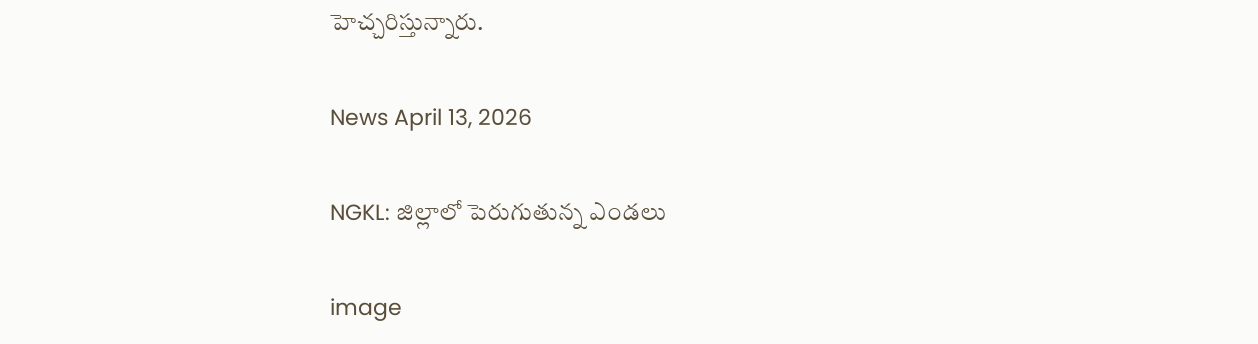హెచ్చరిస్తున్నారు.

News April 13, 2026

NGKL: జిల్లాలో పెరుగుతున్న ఎండలు

image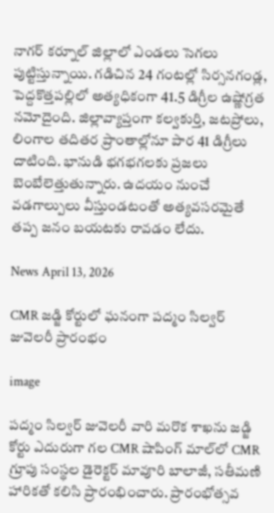నాగర్ కర్నూల్ జిల్లాలో ఎండలు సెగలు పుట్టిస్తున్నాయి. గడిచిన 24 గంటల్లో సిర్సనగండ్ల, పెద్దకొత్తపల్లిలో అత్యధికంగా 41.5 డిగ్రీల ఉష్ణోగ్రత నమోదైంది. జిల్లావ్యాప్తంగా కల్వకుర్తి, జటప్రోలు, లింగాల తదితర ప్రాంతాల్లోనూ పార 41 డిగ్రీలు దాటింది. భానుడి భగభగలకు ప్రజలు బెంబేలెత్తుతున్నారు. ఉదయం నుంచే వడగాల్పులు వీస్తుండటంతో అత్యవసరమైతే తప్ప జనం బయటకు రావడం లేదు.

News April 13, 2026

CMR జడ్జి కోర్టులో ఘనంగా పద్మం సిల్వర్ జువెలరీ ప్రారంభం

image

పద్మం సిల్వర్ జువెలరీ వారి మరొక శాఖను జడ్జి కోర్టు ఎదురుగా గల CMR షాపింగ్ మాల్‌లో CMR గ్రూపు సంస్థల డైరెక్టర్ మావూరి బాలాజీ, సతీమణి హారికతో కలిసి ప్రారంభించారు. ప్రారంభోత్సవ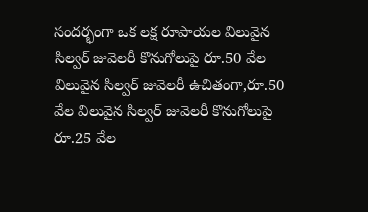సందర్భంగా ఒక లక్ష రూపాయల విలువైన సిల్వర్ జువెలరీ కొనుగోలుపై రూ.50 వేల విలువైన సిల్వర్ జువెలరీ ఉచితంగా,రూ.50 వేల విలువైన సిల్వర్ జువెలరీ కొనుగోలుపై రూ.25 వేల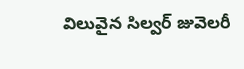విలువైన సిల్వర్ జువెలరీ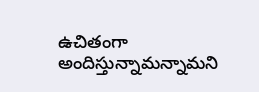ఉచితంగా అందిస్తున్నామన్నామని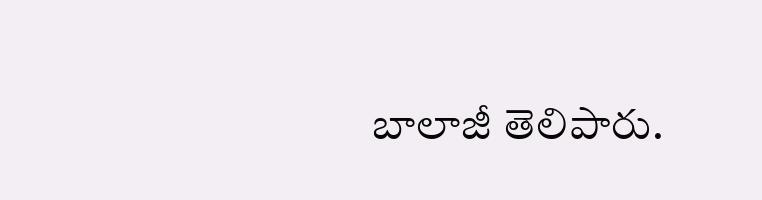బాలాజీ తెలిపారు.